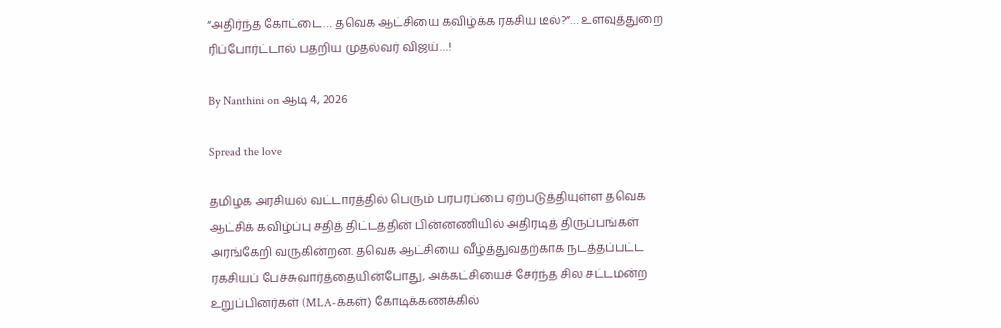“அதிர்ந்த கோட்டை… தவெக ஆட்சியை கவிழ்க்க ரகசிய டீல்?”… உளவுத்துறை ரிப்போர்ட்டால் பதறிய முதல்வர் விஜய்…!

By Nanthini on ஆடி 4, 2026

Spread the love

தமிழக அரசியல் வட்டாரத்தில் பெரும் பரபரப்பை ஏற்படுத்தியுள்ள தவெக ஆட்சிக் கவிழ்ப்பு சதித் திட்டத்தின் பின்னணியில் அதிரடித் திருப்பங்கள் அரங்கேறி வருகின்றன. தவெக ஆட்சியை வீழ்த்துவதற்காக நடத்தப்பட்ட ரகசியப் பேச்சுவார்த்தையின்போது, அக்கட்சியைச் சேர்ந்த சில சட்டமன்ற உறுப்பினர்கள் (MLA-க்கள்) கோடிக்கணக்கில்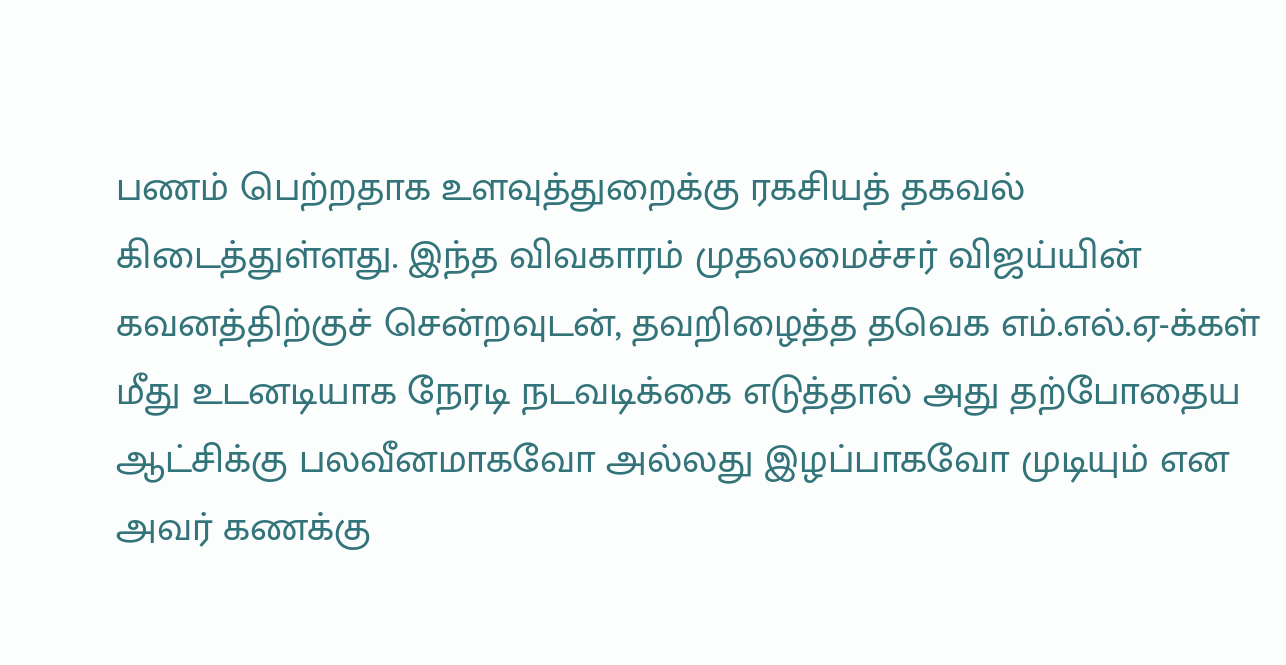பணம் பெற்றதாக உளவுத்துறைக்கு ரகசியத் தகவல் கிடைத்துள்ளது. இந்த விவகாரம் முதலமைச்சர் விஜய்யின் கவனத்திற்குச் சென்றவுடன், தவறிழைத்த தவெக எம்.எல்.ஏ-க்கள் மீது உடனடியாக நேரடி நடவடிக்கை எடுத்தால் அது தற்போதைய ஆட்சிக்கு பலவீனமாகவோ அல்லது இழப்பாகவோ முடியும் என அவர் கணக்கு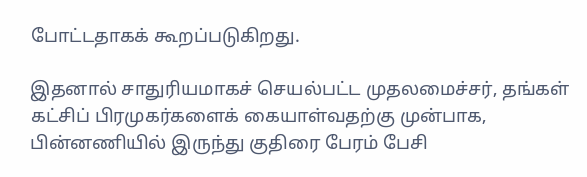போட்டதாகக் கூறப்படுகிறது.

இதனால் சாதுரியமாகச் செயல்பட்ட முதலமைச்சர், தங்கள் கட்சிப் பிரமுகர்களைக் கையாள்வதற்கு முன்பாக, பின்னணியில் இருந்து குதிரை பேரம் பேசி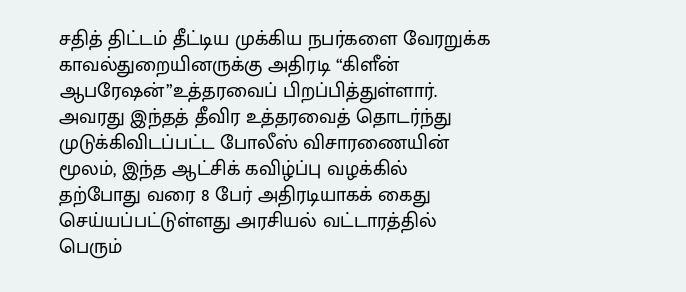சதித் திட்டம் தீட்டிய முக்கிய நபர்களை வேரறுக்க காவல்துறையினருக்கு அதிரடி “கிளீன் ஆபரேஷன்”உத்தரவைப் பிறப்பித்துள்ளார். அவரது இந்தத் தீவிர உத்தரவைத் தொடர்ந்து முடுக்கிவிடப்பட்ட போலீஸ் விசாரணையின் மூலம், இந்த ஆட்சிக் கவிழ்ப்பு வழக்கில் தற்போது வரை 8 பேர் அதிரடியாகக் கைது செய்யப்பட்டுள்ளது அரசியல் வட்டாரத்தில் பெரும்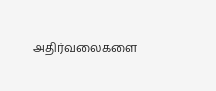அதிர்வலைகளை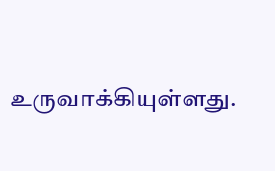உருவாக்கியுள்ளது.